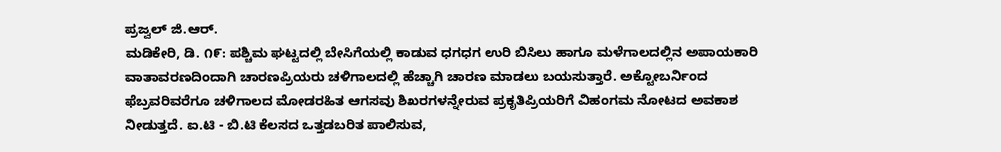ಪ್ರಜ್ವಲ್ ಜಿ.ಆರ್.
ಮಡಿಕೇರಿ, ಡಿ. ೧೯: ಪಶ್ಚಿಮ ಘಟ್ಟದಲ್ಲಿ ಬೇಸಿಗೆಯಲ್ಲಿ ಕಾಡುವ ಧಗಧಗ ಉರಿ ಬಿಸಿಲು ಹಾಗೂ ಮಳೆಗಾಲದಲ್ಲಿನ ಅಪಾಯಕಾರಿ ವಾತಾವರಣದಿಂದಾಗಿ ಚಾರಣಪ್ರಿಯರು ಚಳಿಗಾಲದಲ್ಲಿ ಹೆಚ್ಚಾಗಿ ಚಾರಣ ಮಾಡಲು ಬಯಸುತ್ತಾರೆ. ಅಕ್ಟೋಬರ್ನಿಂದ ಫೆಬ್ರವರಿವರೆಗೂ ಚಳಿಗಾಲದ ಮೋಡರಹಿತ ಆಗಸವು ಶಿಖರಗಳನ್ನೇರುವ ಪ್ರಕೃತಿಪ್ರಿಯರಿಗೆ ವಿಹಂಗಮ ನೋಟದ ಅವಕಾಶ ನೀಡುತ್ತದೆ. ಐ.ಟಿ - ಬಿ.ಟಿ ಕೆಲಸದ ಒತ್ತಡಬರಿತ ಪಾಲಿಸುವ,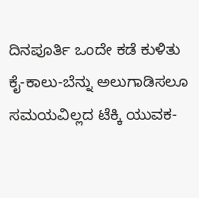ದಿನಪೂರ್ತಿ ಒಂದೇ ಕಡೆ ಕುಳಿತು ಕೈ-ಕಾಲು-ಬೆನ್ನು ಅಲುಗಾಡಿಸಲೂ ಸಮಯವಿಲ್ಲದ ಟೆಕ್ಕಿ ಯುವಕ-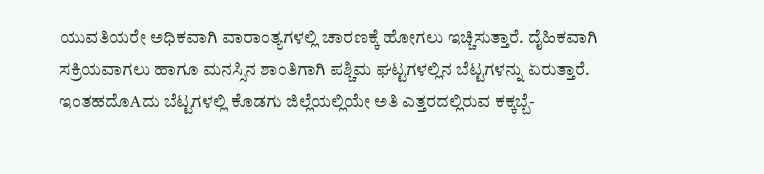ಯುವತಿಯರೇ ಅಧಿಕವಾಗಿ ವಾರಾಂತ್ಯಗಳಲ್ಲಿ ಚಾರಣಕ್ಕೆ ಹೋಗಲು ಇಚ್ಚಿಸುತ್ತಾರೆ. ದೈಹಿಕವಾಗಿ ಸಕ್ರಿಯವಾಗಲು ಹಾಗೂ ಮನಸ್ಸಿನ ಶಾಂತಿಗಾಗಿ ಪಶ್ಚಿಮ ಘಟ್ಟಗಳಲ್ಲಿನ ಬೆಟ್ಟಗಳನ್ನು ಏರುತ್ತಾರೆ.
ಇಂತಹದೊAದು ಬೆಟ್ಟಗಳಲ್ಲಿ ಕೊಡಗು ಜಿಲ್ಲೆಯಲ್ಲಿಯೇ ಅತಿ ಎತ್ತರದಲ್ಲಿರುವ ಕಕ್ಕಬ್ಬೆ-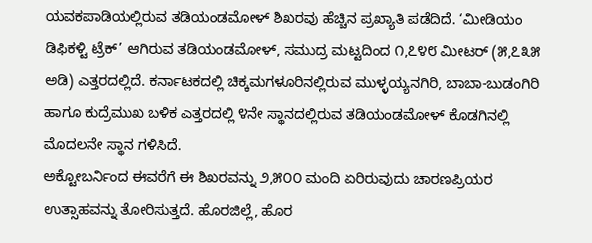ಯವಕಪಾಡಿಯಲ್ಲಿರುವ ತಡಿಯಂಡಮೋಳ್ ಶಿಖರವು ಹೆಚ್ಚಿನ ಪ್ರಖ್ಯಾತಿ ಪಡೆದಿದೆ. ‘ಮೀಡಿಯಂ ಡಿಫಿಕಳ್ಟಿ ಟ್ರೆಕ್’ ಆಗಿರುವ ತಡಿಯಂಡಮೋಳ್, ಸಮುದ್ರ ಮಟ್ಟದಿಂದ ೧,೭೪೮ ಮೀಟರ್ (೫,೭೩೫ ಅಡಿ) ಎತ್ತರದಲ್ಲಿದೆ. ಕರ್ನಾಟಕದಲ್ಲಿ ಚಿಕ್ಕಮಗಳೂರಿನಲ್ಲಿರುವ ಮುಳ್ಳಯ್ಯನಗಿರಿ, ಬಾಬಾ-ಬುಡಂಗಿರಿ ಹಾಗೂ ಕುದ್ರೆಮುಖ ಬಳಿಕ ಎತ್ತರದಲ್ಲಿ ೪ನೇ ಸ್ಥಾನದಲ್ಲಿರುವ ತಡಿಯಂಡಮೋಳ್ ಕೊಡಗಿನಲ್ಲಿ ಮೊದಲನೇ ಸ್ಥಾನ ಗಳಿಸಿದೆ.
ಅಕ್ಟೋಬರ್ನಿಂದ ಈವರೆಗೆ ಈ ಶಿಖರವನ್ನು ೨,೫೦೦ ಮಂದಿ ಏರಿರುವುದು ಚಾರಣಪ್ರಿಯರ ಉತ್ಸಾಹವನ್ನು ತೋರಿಸುತ್ತದೆ. ಹೊರಜಿಲ್ಲೆ, ಹೊರ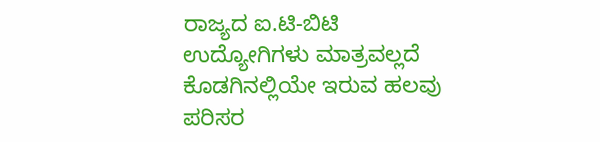ರಾಜ್ಯದ ಐ.ಟಿ-ಬಿಟಿ ಉದ್ಯೋಗಿಗಳು ಮಾತ್ರವಲ್ಲದೆ ಕೊಡಗಿನಲ್ಲಿಯೇ ಇರುವ ಹಲವು ಪರಿಸರ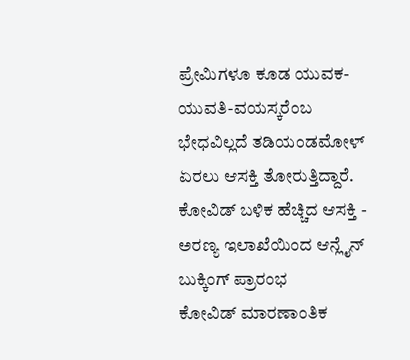ಪ್ರೇಮಿಗಳೂ ಕೂಡ ಯುವಕ-ಯುವತಿ-ವಯಸ್ಕರೆಂಬ ಭೇಧವಿಲ್ಲದೆ ತಡಿಯಂಡಮೋಳ್ ಏರಲು ಆಸಕ್ತಿ ತೋರುತ್ತಿದ್ದಾರೆ.
ಕೋವಿಡ್ ಬಳಿಕ ಹೆಚ್ಚಿದ ಆಸಕ್ತಿ - ಅರಣ್ಯ ಇಲಾಖೆಯಿಂದ ಆನ್ಲೈನ್ ಬುಕ್ಕಿಂಗ್ ಪ್ರಾರಂಭ
ಕೋವಿಡ್ ಮಾರಣಾಂತಿಕ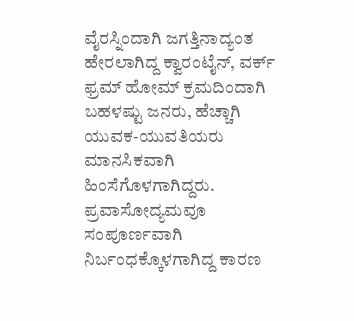ವೈರಸ್ನಿಂದಾಗಿ ಜಗತ್ತಿನಾದ್ಯಂತ ಹೇರಲಾಗಿದ್ದ ಕ್ವಾರಂಟೈನ್, ವರ್ಕ್ ಫ್ರಮ್ ಹೋಮ್ ಕ್ರಮದಿಂದಾಗಿ ಬಹಳಷ್ಟು ಜನರು, ಹೆಚ್ಚಾಗಿ ಯುವಕ-ಯುವತಿಯರು ಮಾನಸಿಕವಾಗಿ ಹಿಂಸೆಗೊಳಗಾಗಿದ್ದರು. ಪ್ರವಾಸೋದ್ಯಮವೂ ಸಂಪೂರ್ಣವಾಗಿ ನಿರ್ಬಂಧಕ್ಕೊಳಗಾಗಿದ್ದ ಕಾರಣ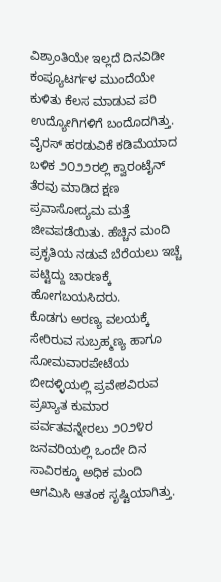ವಿಶ್ರಾಂತಿಯೇ ಇಲ್ಲದೆ ದಿನವಿಡೀ ಕಂಪ್ಯೂಟರ್ಗಳ ಮುಂದೆಯೇ ಕುಳಿತು ಕೆಲಸ ಮಾಡುವ ಪರಿ ಉದ್ಯೋಗಿಗಳಿಗೆ ಬಂದೊದಗಿತ್ತು. ವೈರಸ್ ಹರಡುವಿಕೆ ಕಡಿಮೆಯಾದ ಬಳಿಕ ೨೦೨೨ರಲ್ಲಿ ಕ್ವಾರಂಟೈನ್ ತೆರವು ಮಾಡಿದ ಕ್ಷಣ ಪ್ರವಾಸೋದ್ಯಮ ಮತ್ತೆ ಜೀವಪಡೆಯಿತು. ಹೆಚ್ಚಿನ ಮಂದಿ ಪ್ರಕೃತಿಯ ನಡುವೆ ಬೆರೆಯಲು ಇಚ್ಚೆ ಪಟ್ಟಿದ್ದು ಚಾರಣಕ್ಕೆ ಹೋಗಬಯಸಿದರು.
ಕೊಡಗು ಅರಣ್ಯ ವಲಯಕ್ಕೆ ಸೇರಿರುವ ಸುಬ್ರಹ್ಮಣ್ಯ ಹಾಗೂ ಸೋಮವಾರಪೇಟೆಯ ಬೀದಳ್ಳಿಯಲ್ಲಿ ಪ್ರವೇಶವಿರುವ ಪ್ರಖ್ಯಾತ ಕುಮಾರ ಪರ್ವತವನ್ನೇರಲು ೨೦೨೪ರ ಜನವರಿಯಲ್ಲಿ ಒಂದೇ ದಿನ ಸಾವಿರಕ್ಕೂ ಅಧಿಕ ಮಂದಿ ಆಗಮಿಸಿ ಆತಂಕ ಸೃಷ್ಟಿಯಾಗಿತ್ತು.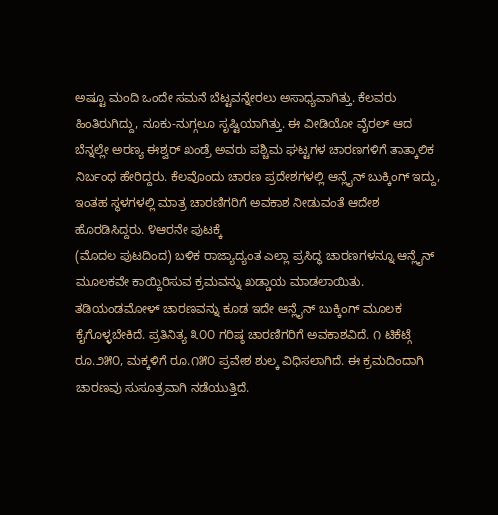ಅಷ್ಟೂ ಮಂದಿ ಒಂದೇ ಸಮನೆ ಬೆಟ್ಟವನ್ನೇರಲು ಅಸಾಧ್ಯವಾಗಿತ್ತು. ಕೆಲವರು ಹಿಂತಿರುಗಿದ್ದು, ನೂಕು-ನುಗ್ಗಲೂ ಸೃಷ್ಟಿಯಾಗಿತ್ತು. ಈ ವೀಡಿಯೋ ವೈರಲ್ ಆದ ಬೆನ್ನಲ್ಲೇ ಅರಣ್ಯ ಈಶ್ವರ್ ಖಂಡ್ರೆ ಅವರು ಪಶ್ಚಿಮ ಘಟ್ಟಗಳ ಚಾರಣಗಳಿಗೆ ತಾತ್ಕಾಲಿಕ ನಿರ್ಬಂಧ ಹೇರಿದ್ದರು. ಕೆಲವೊಂದು ಚಾರಣ ಪ್ರದೇಶಗಳಲ್ಲಿ ಆನ್ಲೈನ್ ಬುಕ್ಕಿಂಗ್ ಇದ್ದು, ಇಂತಹ ಸ್ಥಳಗಳಲ್ಲಿ ಮಾತ್ರ ಚಾರಣಿಗರಿಗೆ ಅವಕಾಶ ನೀಡುವಂತೆ ಆದೇಶ ಹೊರಡಿಸಿದ್ದರು. ೪ಆರನೇ ಪುಟಕ್ಕೆ
(ಮೊದಲ ಪುಟದಿಂದ) ಬಳಿಕ ರಾಜ್ಯಾದ್ಯಂತ ಎಲ್ಲಾ ಪ್ರಸಿದ್ಧ ಚಾರಣಗಳನ್ನೂ ಆನ್ಲೈನ್ ಮೂಲಕವೇ ಕಾಯ್ದಿರಿಸುವ ಕ್ರಮವನ್ನು ಖಡ್ಡಾಯ ಮಾಡಲಾಯಿತು.
ತಡಿಯಂಡಮೋಳ್ ಚಾರಣವನ್ನು ಕೂಡ ಇದೇ ಆನ್ಲೈನ್ ಬುಕ್ಕಿಂಗ್ ಮೂಲಕ ಕೈಗೊಳ್ಳಬೇಕಿದೆ. ಪ್ರತಿನಿತ್ಯ ೩೦೦ ಗರಿಷ್ಠ ಚಾರಣಿಗರಿಗೆ ಅವಕಾಶವಿದೆ. ೧ ಟಿಕೆಟ್ಗೆ ರೂ.೨೫೦, ಮಕ್ಕಳಿಗೆ ರೂ.೧೫೦ ಪ್ರವೇಶ ಶುಲ್ಕ ವಿಧಿಸಲಾಗಿದೆ. ಈ ಕ್ರಮದಿಂದಾಗಿ ಚಾರಣವು ಸುಸೂತ್ರವಾಗಿ ನಡೆಯುತ್ತಿದೆ.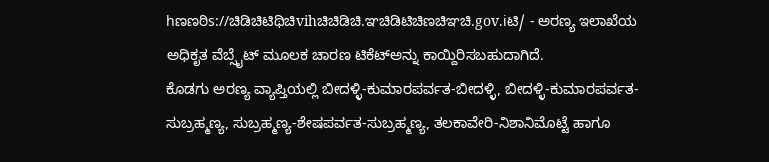hಣಣಠಿs://ಚಿಡಿಚಿಟಿಥಿಚಿvihಚಿಚಿಡಿಚಿ.ಞಚಿಡಿಟಿಚಿಣಚಿಞಚಿ.gov.iಟಿ/ - ಅರಣ್ಯ ಇಲಾಖೆಯ ಅಧಿಕೃತ ವೆಬ್ಸೈಟ್ ಮೂಲಕ ಚಾರಣ ಟಿಕೆಟ್ಅನ್ನು ಕಾಯ್ದಿರಿಸಬಹುದಾಗಿದೆ.
ಕೊಡಗು ಅರಣ್ಯ ವ್ಯಾಪ್ತಿಯಲ್ಲಿ ಬೀದಳ್ಳಿ-ಕುಮಾರಪರ್ವತ-ಬೀದಳ್ಳಿ, ಬೀದಳ್ಳಿ-ಕುಮಾರಪರ್ವತ-ಸುಬ್ರಹ್ಮಣ್ಯ, ಸುಬ್ರಹ್ಮಣ್ಯ-ಶೇಷಪರ್ವತ-ಸುಬ್ರಹ್ಮಣ್ಯ, ತಲಕಾವೇರಿ-ನಿಶಾನಿಮೊಟ್ಟೆ ಹಾಗೂ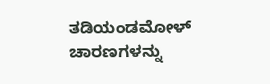ತಡಿಯಂಡಮೋಳ್ ಚಾರಣಗಳನ್ನು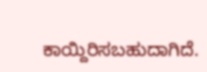ಕಾಯ್ದಿರಿಸಬಹುದಾಗಿದೆ.